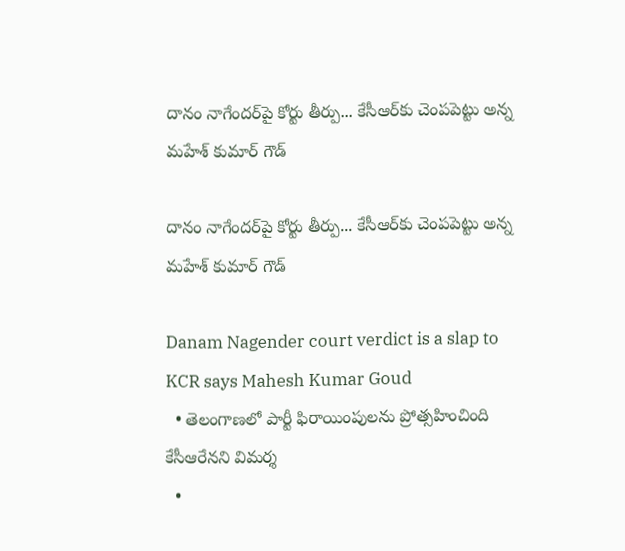దానం నాగేందర్‌పై కోర్టు తీర్పు... కేసీఆర్‌కు చెంపపెట్టు అన్న మహేశ్ కుమార్ గౌడ్

దానం నాగేందర్‌పై కోర్టు తీర్పు... కేసీఆర్‌కు చెంపపెట్టు అన్న మహేశ్ కుమార్ గౌడ్

Danam Nagender court verdict is a slap to KCR says Mahesh Kumar Goud
  • తెలంగాణలో పార్టీ ఫిరాయింపులను ప్రోత్సహించింది కేసీఆరేనని విమర్శ
  •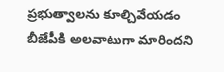ప్రభుత్వాలను కూల్చివేయడం బీజేపీకి అలవాటుగా మారిందని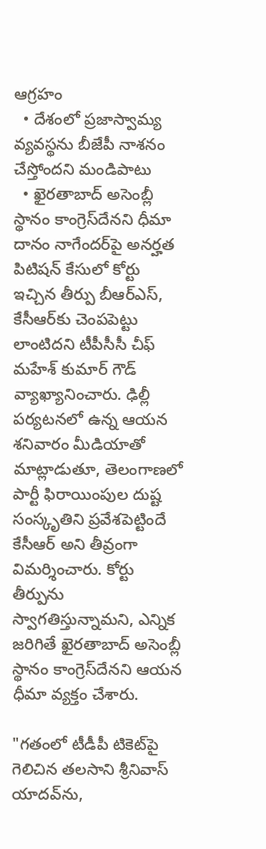ఆగ్రహం
  • దేశంలో ప్రజాస్వామ్య వ్యవస్థను బీజేపీ నాశనం చేస్తోందని మండిపాటు
  • ఖైరతాబాద్ అసెంబ్లీ స్థానం కాంగ్రెస్‌దేనని ధీమా
దానం నాగేందర్‌పై అనర్హత పిటిషన్ కేసులో కోర్టు ఇచ్చిన తీర్పు బీఆర్ఎస్, కేసీఆర్‌కు చెంపపెట్టు లాంటిదని టీపీసీసీ చీఫ్‌ మహేశ్‌ కుమార్‌ గౌడ్‌ వ్యాఖ్యానించారు. ఢిల్లీ పర్యటనలో ఉన్న ఆయన శనివారం మీడియాతో మాట్లాడుతూ, తెలంగాణలో పార్టీ ఫిరాయింపుల దుష్ట సంస్కృతిని ప్రవేశపెట్టిందే కేసీఆర్ అని తీవ్రంగా విమర్శించారు. కోర్టు తీర్పును స్వాగతిస్తున్నామని, ఎన్నిక జరిగితే ఖైరతాబాద్ అసెంబ్లీ స్థానం కాంగ్రెస్‌దేనని ఆయన ధీమా వ్యక్తం చేశారు.

"గతంలో టీడీపీ టికెట్‌పై గెలిచిన తలసాని శ్రీనివాస్‌ యాదవ్‌ను,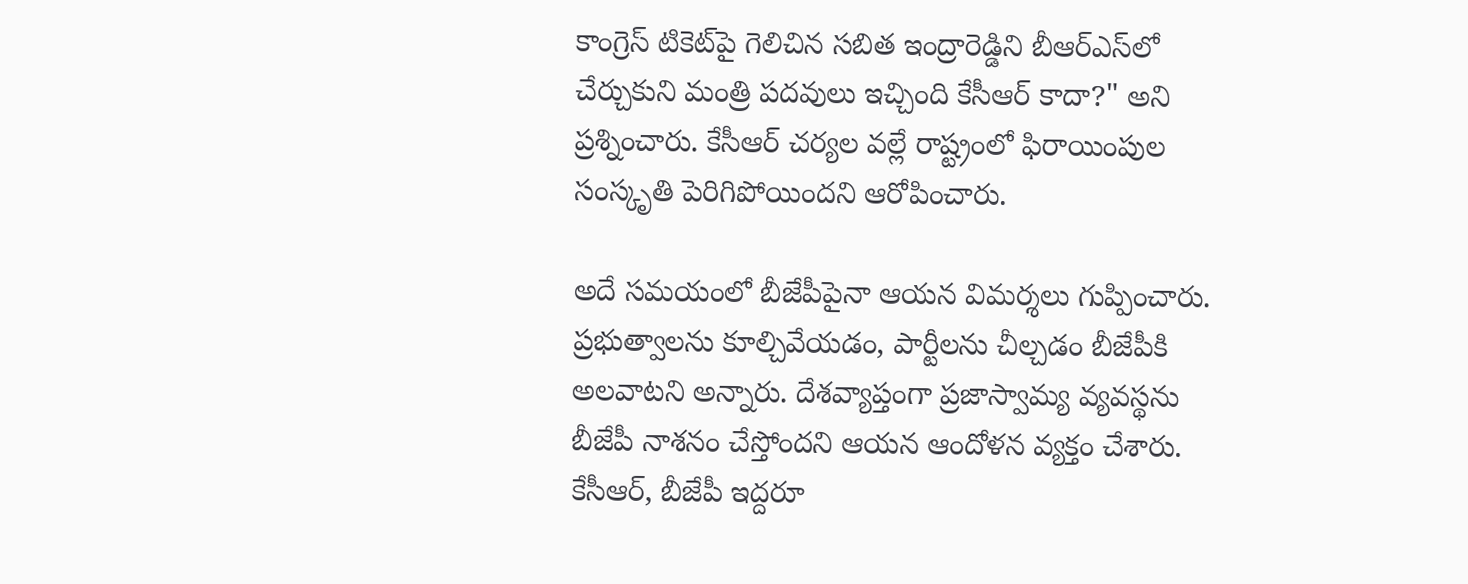కాంగ్రెస్‌ టికెట్‌పై గెలిచిన సబిత ఇంద్రారెడ్డిని బీఆర్ఎస్‌లో చేర్చుకుని మంత్రి పదవులు ఇచ్చింది కేసీఆర్‌ కాదా?" అని ప్రశ్నించారు. కేసీఆర్ చర్యల వల్లే రాష్ట్రంలో ఫిరాయింపుల సంస్కృతి పెరిగిపోయిందని ఆరోపించారు.

అదే సమయంలో బీజేపీపైనా ఆయన విమర్శలు గుప్పించారు. ప్రభుత్వాలను కూల్చివేయడం, పార్టీలను చీల్చడం బీజేపీకి అలవాటని అన్నారు. దేశవ్యాప్తంగా ప్రజాస్వామ్య వ్యవస్థను బీజేపీ నాశనం చేస్తోందని ఆయన ఆందోళన వ్యక్తం చేశారు. కేసీఆర్‌, బీజేపీ ఇద్దరూ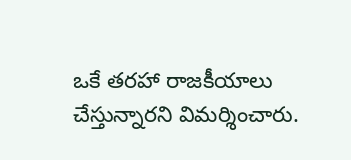ఒకే తరహా రాజకీయాలు చేస్తున్నారని విమర్శించారు.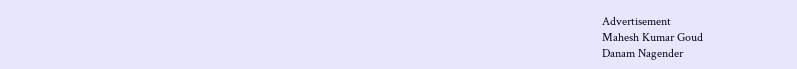Advertisement
Mahesh Kumar Goud
Danam Nagender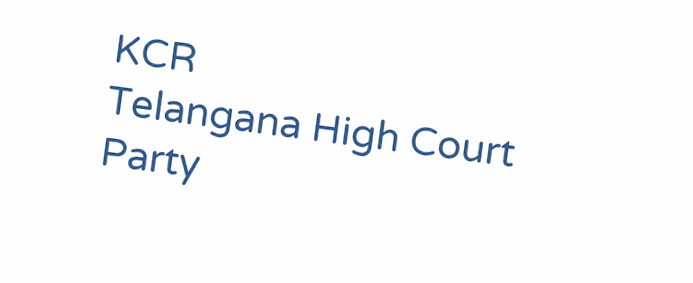KCR
Telangana High Court
Party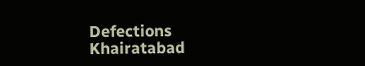Defections
Khairatabad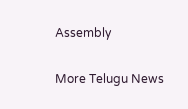Assembly

More Telugu News